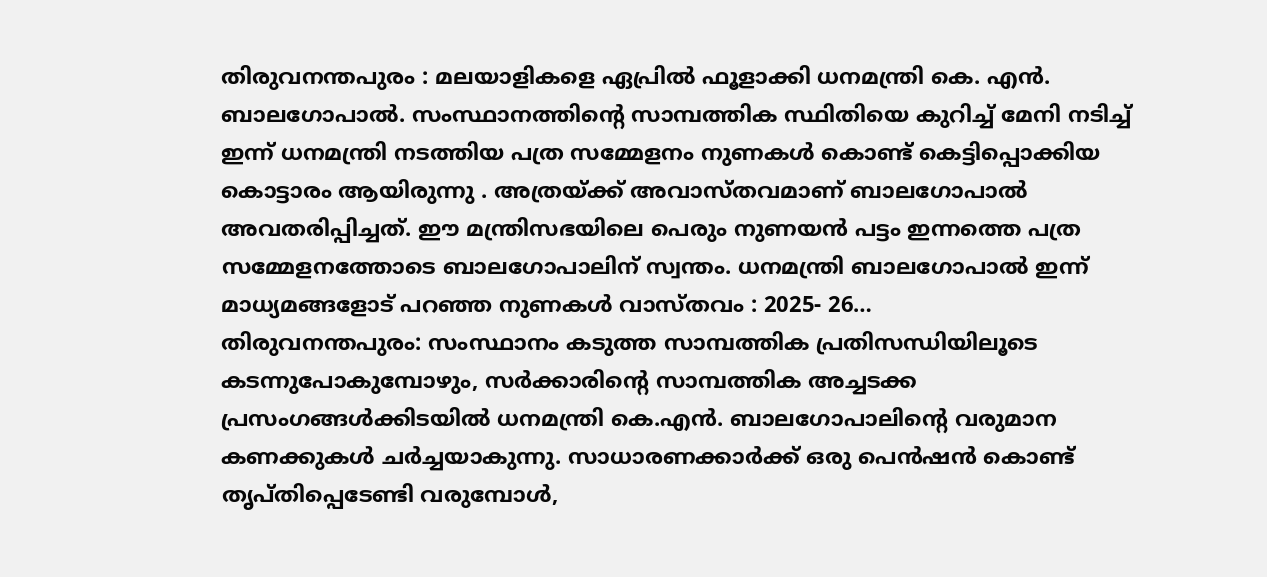തിരുവനന്തപുരം : മലയാളികളെ ഏപ്രിൽ ഫൂളാക്കി ധനമന്ത്രി കെ. എൻ. ബാലഗോപാൽ. സംസ്ഥാനത്തിൻ്റെ സാമ്പത്തിക സ്ഥിതിയെ കുറിച്ച് മേനി നടിച്ച് ഇന്ന് ധനമന്ത്രി നടത്തിയ പത്ര സമ്മേളനം നുണകൾ കൊണ്ട് കെട്ടിപ്പൊക്കിയ കൊട്ടാരം ആയിരുന്നു . അത്രയ്ക്ക് അവാസ്തവമാണ് ബാലഗോപാൽ അവതരിപ്പിച്ചത്. ഈ മന്ത്രിസഭയിലെ പെരും നുണയൻ പട്ടം ഇന്നത്തെ പത്ര സമ്മേളനത്തോടെ ബാലഗോപാലിന് സ്വന്തം. ധനമന്ത്രി ബാലഗോപാൽ ഇന്ന് മാധ്യമങ്ങളോട് പറഞ്ഞ നുണകൾ വാസ്തവം : 2025- 26…
തിരുവനന്തപുരം: സംസ്ഥാനം കടുത്ത സാമ്പത്തിക പ്രതിസന്ധിയിലൂടെ കടന്നുപോകുമ്പോഴും, സർക്കാരിന്റെ സാമ്പത്തിക അച്ചടക്ക പ്രസംഗങ്ങൾക്കിടയിൽ ധനമന്ത്രി കെ.എൻ. ബാലഗോപാലിന്റെ വരുമാന കണക്കുകൾ ചർച്ചയാകുന്നു. സാധാരണക്കാർക്ക് ഒരു പെൻഷൻ കൊണ്ട് തൃപ്തിപ്പെടേണ്ടി വരുമ്പോൾ,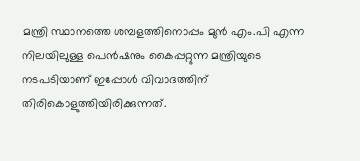മന്ത്രി സ്ഥാനത്തെ ശമ്പളത്തിനൊപ്പം മുൻ എം.പി എന്ന നിലയിലുള്ള പെൻഷനും കൈപ്പറ്റുന്ന മന്ത്രിയുടെ നടപടിയാണ് ഇപ്പോൾ വിവാദത്തിന് തിരികൊളുത്തിയിരിക്കുന്നത്.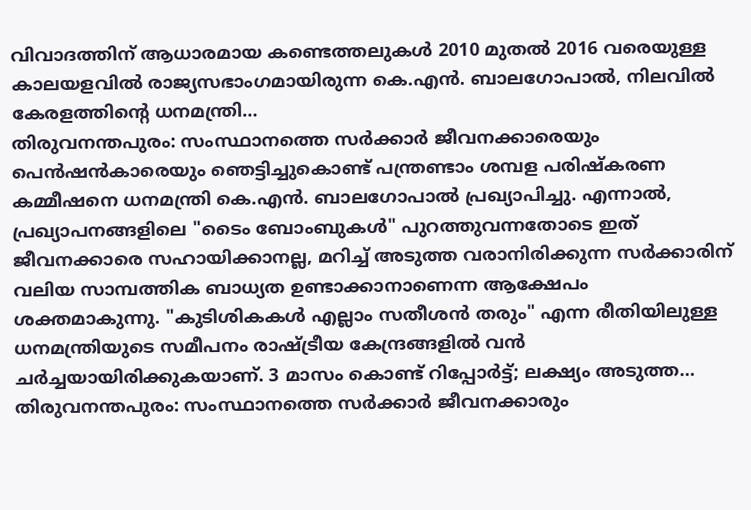വിവാദത്തിന് ആധാരമായ കണ്ടെത്തലുകൾ 2010 മുതൽ 2016 വരെയുള്ള കാലയളവിൽ രാജ്യസഭാംഗമായിരുന്ന കെ.എൻ. ബാലഗോപാൽ, നിലവിൽ കേരളത്തിന്റെ ധനമന്ത്രി…
തിരുവനന്തപുരം: സംസ്ഥാനത്തെ സർക്കാർ ജീവനക്കാരെയും പെൻഷൻകാരെയും ഞെട്ടിച്ചുകൊണ്ട് പന്ത്രണ്ടാം ശമ്പള പരിഷ്കരണ കമ്മീഷനെ ധനമന്ത്രി കെ.എൻ. ബാലഗോപാൽ പ്രഖ്യാപിച്ചു. എന്നാൽ, പ്രഖ്യാപനങ്ങളിലെ "ടൈം ബോംബുകൾ" പുറത്തുവന്നതോടെ ഇത് ജീവനക്കാരെ സഹായിക്കാനല്ല, മറിച്ച് അടുത്ത വരാനിരിക്കുന്ന സർക്കാരിന് വലിയ സാമ്പത്തിക ബാധ്യത ഉണ്ടാക്കാനാണെന്ന ആക്ഷേപം ശക്തമാകുന്നു. "കുടിശികകൾ എല്ലാം സതീശൻ തരും" എന്ന രീതിയിലുള്ള ധനമന്ത്രിയുടെ സമീപനം രാഷ്ട്രീയ കേന്ദ്രങ്ങളിൽ വൻ ചർച്ചയായിരിക്കുകയാണ്. 3 മാസം കൊണ്ട് റിപ്പോർട്ട്; ലക്ഷ്യം അടുത്ത…
തിരുവനന്തപുരം: സംസ്ഥാനത്തെ സർക്കാർ ജീവനക്കാരും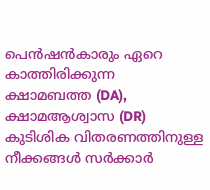പെൻഷൻകാരും ഏറെ കാത്തിരിക്കുന്ന ക്ഷാമബത്ത (DA), ക്ഷാമആശ്വാസ (DR) കുടിശിക വിതരണത്തിനുള്ള നീക്കങ്ങൾ സർക്കാർ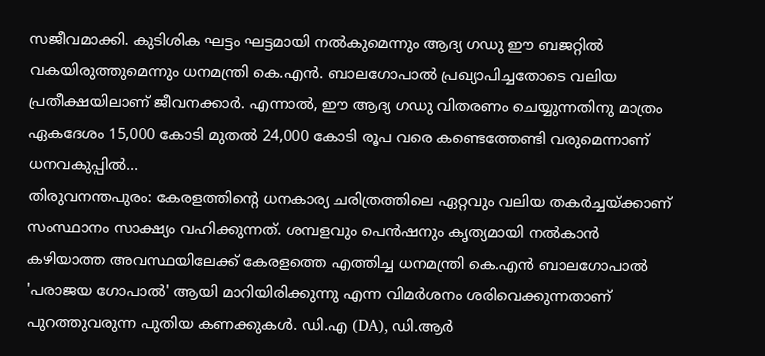സജീവമാക്കി. കുടിശിക ഘട്ടം ഘട്ടമായി നൽകുമെന്നും ആദ്യ ഗഡു ഈ ബജറ്റിൽ വകയിരുത്തുമെന്നും ധനമന്ത്രി കെ.എൻ. ബാലഗോപാൽ പ്രഖ്യാപിച്ചതോടെ വലിയ പ്രതീക്ഷയിലാണ് ജീവനക്കാർ. എന്നാൽ, ഈ ആദ്യ ഗഡു വിതരണം ചെയ്യുന്നതിനു മാത്രം ഏകദേശം 15,000 കോടി മുതൽ 24,000 കോടി രൂപ വരെ കണ്ടെത്തേണ്ടി വരുമെന്നാണ് ധനവകുപ്പിൽ…
തിരുവനന്തപുരം: കേരളത്തിന്റെ ധനകാര്യ ചരിത്രത്തിലെ ഏറ്റവും വലിയ തകർച്ചയ്ക്കാണ് സംസ്ഥാനം സാക്ഷ്യം വഹിക്കുന്നത്. ശമ്പളവും പെൻഷനും കൃത്യമായി നൽകാൻ കഴിയാത്ത അവസ്ഥയിലേക്ക് കേരളത്തെ എത്തിച്ച ധനമന്ത്രി കെ.എൻ ബാലഗോപാൽ 'പരാജയ ഗോപാൽ' ആയി മാറിയിരിക്കുന്നു എന്ന വിമർശനം ശരിവെക്കുന്നതാണ് പുറത്തുവരുന്ന പുതിയ കണക്കുകൾ. ഡി.എ (DA), ഡി.ആർ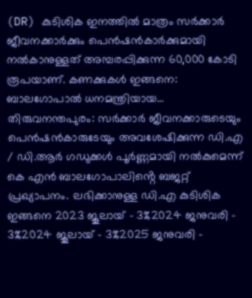(DR) കുടിശിക ഇനത്തിൽ മാത്രം സർക്കാർ ജീവനക്കാർക്കും പെൻഷൻകാർക്കുമായി നൽകാനുള്ളത് അമ്പരപ്പിക്കുന്ന 60,000 കോടി രൂപയാണ്. കണക്കുകൾ ഇങ്ങനെ: ബാലഗോപാൽ ധനമന്ത്രിയായ…
തിരുവനന്തപുരം: സർക്കാർ ജീവനക്കാരുടെയും പെൻഷൻകാരുടേയും അവശേഷിക്കുന്ന ഡി.എ / ഡി.ആർ ഗഡുക്കൾ പൂർണ്ണമായി നൽകുമെന്ന് കെ എൻ ബാലഗോപാലിൻ്റെ ബജറ്റ് പ്രഖ്യാപനം. ലഭിക്കാനുള്ള ഡി.എ കുടിശിക ഇങ്ങനെ 2023 ജൂലായ് - 3%2024 ജനുവരി - 3%2024 ജൂലായ് - 3%2025 ജനുവരി -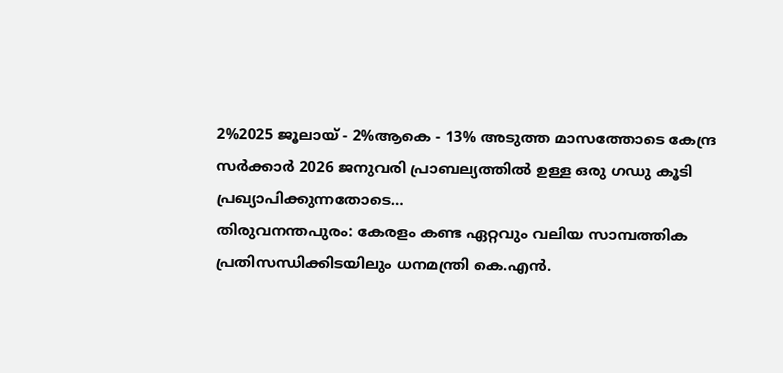2%2025 ജൂലായ് - 2%ആകെ - 13% അടുത്ത മാസത്തോടെ കേന്ദ്ര സർക്കാർ 2026 ജനുവരി പ്രാബല്യത്തിൽ ഉള്ള ഒരു ഗഡു കൂടി പ്രഖ്യാപിക്കുന്നതോടെ…
തിരുവനന്തപുരം: കേരളം കണ്ട ഏറ്റവും വലിയ സാമ്പത്തിക പ്രതിസന്ധിക്കിടയിലും ധനമന്ത്രി കെ.എൻ.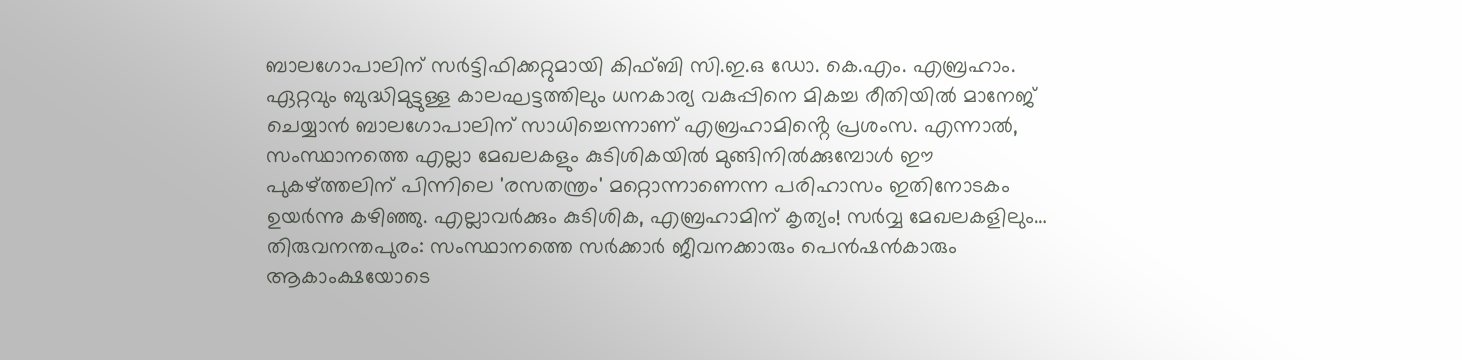ബാലഗോപാലിന് സർട്ടിഫിക്കറ്റുമായി കിഫ്ബി സി.ഇ.ഒ ഡോ. കെ.എം. എബ്രഹാം. ഏറ്റവും ബുദ്ധിമുട്ടുള്ള കാലഘട്ടത്തിലും ധനകാര്യ വകുപ്പിനെ മികച്ച രീതിയിൽ മാനേജ് ചെയ്യാൻ ബാലഗോപാലിന് സാധിച്ചെന്നാണ് എബ്രഹാമിൻ്റെ പ്രശംസ. എന്നാൽ, സംസ്ഥാനത്തെ എല്ലാ മേഖലകളും കുടിശികയിൽ മുങ്ങിനിൽക്കുമ്പോൾ ഈ പുകഴ്ത്തലിന് പിന്നിലെ 'രസതന്ത്രം' മറ്റൊന്നാണെന്ന പരിഹാസം ഇതിനോടകം ഉയർന്നു കഴിഞ്ഞു. എല്ലാവർക്കും കുടിശിക, എബ്രഹാമിന് കൃത്യം! സർവ്വ മേഖലകളിലും…
തിരുവനന്തപുരം: സംസ്ഥാനത്തെ സർക്കാർ ജീവനക്കാരും പെൻഷൻകാരും ആകാംക്ഷയോടെ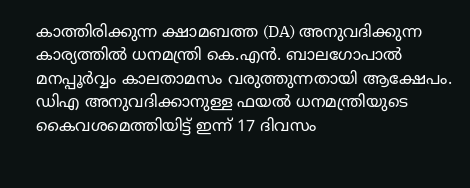കാത്തിരിക്കുന്ന ക്ഷാമബത്ത (DA) അനുവദിക്കുന്ന കാര്യത്തിൽ ധനമന്ത്രി കെ.എൻ. ബാലഗോപാൽ മനപ്പൂർവ്വം കാലതാമസം വരുത്തുന്നതായി ആക്ഷേപം. ഡിഎ അനുവദിക്കാനുള്ള ഫയൽ ധനമന്ത്രിയുടെ കൈവശമെത്തിയിട്ട് ഇന്ന് 17 ദിവസം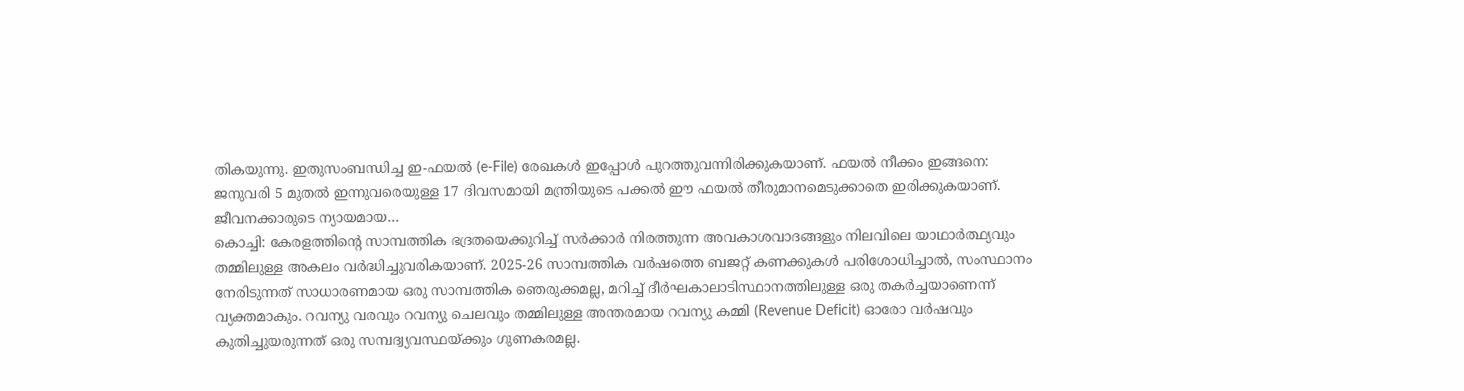തികയുന്നു. ഇതുസംബന്ധിച്ച ഇ-ഫയൽ (e-File) രേഖകൾ ഇപ്പോൾ പുറത്തുവന്നിരിക്കുകയാണ്. ഫയൽ നീക്കം ഇങ്ങനെ: ജനുവരി 5 മുതൽ ഇന്നുവരെയുള്ള 17 ദിവസമായി മന്ത്രിയുടെ പക്കൽ ഈ ഫയൽ തീരുമാനമെടുക്കാതെ ഇരിക്കുകയാണ്. ജീവനക്കാരുടെ ന്യായമായ…
കൊച്ചി: കേരളത്തിൻ്റെ സാമ്പത്തിക ഭദ്രതയെക്കുറിച്ച് സർക്കാർ നിരത്തുന്ന അവകാശവാദങ്ങളും നിലവിലെ യാഥാർത്ഥ്യവും തമ്മിലുള്ള അകലം വർദ്ധിച്ചുവരികയാണ്. 2025-26 സാമ്പത്തിക വർഷത്തെ ബജറ്റ് കണക്കുകൾ പരിശോധിച്ചാൽ, സംസ്ഥാനം നേരിടുന്നത് സാധാരണമായ ഒരു സാമ്പത്തിക ഞെരുക്കമല്ല, മറിച്ച് ദീർഘകാലാടിസ്ഥാനത്തിലുള്ള ഒരു തകർച്ചയാണെന്ന് വ്യക്തമാകും. റവന്യു വരവും റവന്യു ചെലവും തമ്മിലുള്ള അന്തരമായ റവന്യു കമ്മി (Revenue Deficit) ഓരോ വർഷവും കുതിച്ചുയരുന്നത് ഒരു സമ്പദ്വ്യവസ്ഥയ്ക്കും ഗുണകരമല്ല.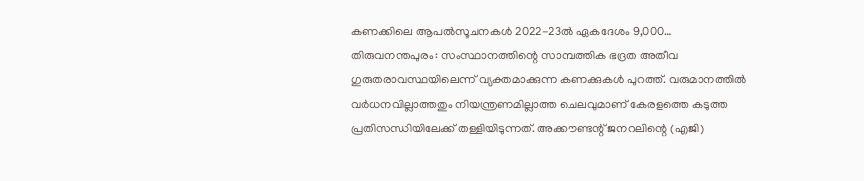കണക്കിലെ ആപൽസൂചനകൾ 2022-23ൽ ഏകദേശം 9,000…
തിരുവനന്തപുരം: സംസ്ഥാനത്തിന്റെ സാമ്പത്തിക ഭദ്രത അതീവ ഗുരുതരാവസ്ഥയിലെന്ന് വ്യക്തമാക്കുന്ന കണക്കുകൾ പുറത്ത്. വരുമാനത്തിൽ വർധനവില്ലാത്തതും നിയന്ത്രണമില്ലാത്ത ചെലവുമാണ് കേരളത്തെ കടുത്ത പ്രതിസന്ധിയിലേക്ക് തള്ളിയിടുന്നത്. അക്കൗണ്ടന്റ് ജനറലിന്റെ (എജി)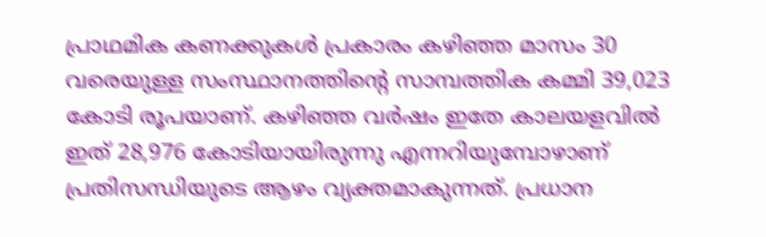പ്രാഥമിക കണക്കുകൾ പ്രകാരം കഴിഞ്ഞ മാസം 30 വരെയുള്ള സംസ്ഥാനത്തിന്റെ സാമ്പത്തിക കമ്മി 39,023 കോടി രൂപയാണ്. കഴിഞ്ഞ വർഷം ഇതേ കാലയളവിൽ ഇത് 28,976 കോടിയായിരുന്നു എന്നറിയുമ്പോഴാണ് പ്രതിസന്ധിയുടെ ആഴം വ്യക്തമാകുന്നത്. പ്രധാന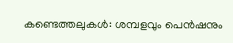കണ്ടെത്തലുകൾ: ശമ്പളവും പെൻഷനും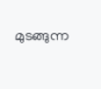മുടങ്ങുന്ന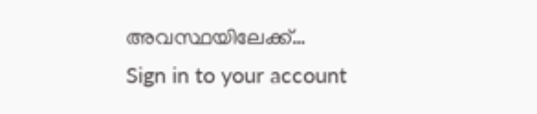അവസ്ഥയിലേക്ക്…
Sign in to your account